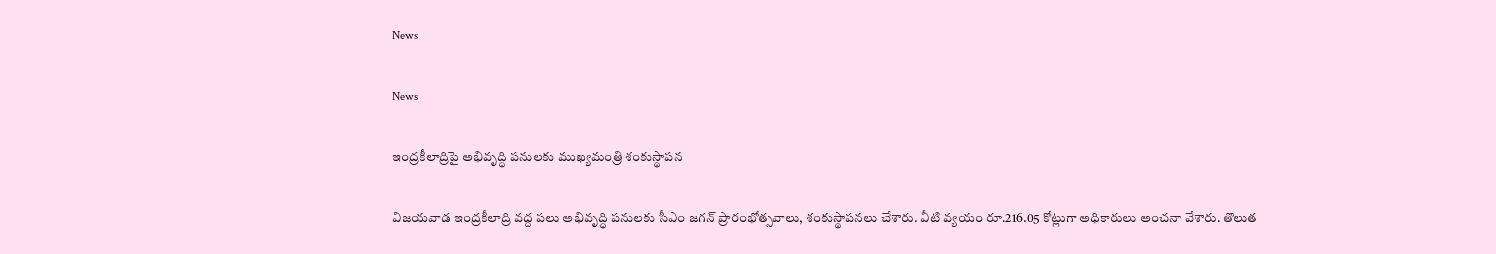News

News

ఇంద్రకీలాద్రిపై అభివృద్ధి పనులకు ముఖ్యమంత్రి శంకుస్థాపన

విజయవాడ ఇంద్రకీలాద్రి వద్ద పలు అభివృద్ధి పనులకు సీఎం జగన్‌ ప్రారంభోత్సవాలు, శంకుస్థాపనలు చేశారు. వీటి వ్యయం రూ.216.05 కోట్లుగా అధికారులు అంచనా వేశారు. తొలుత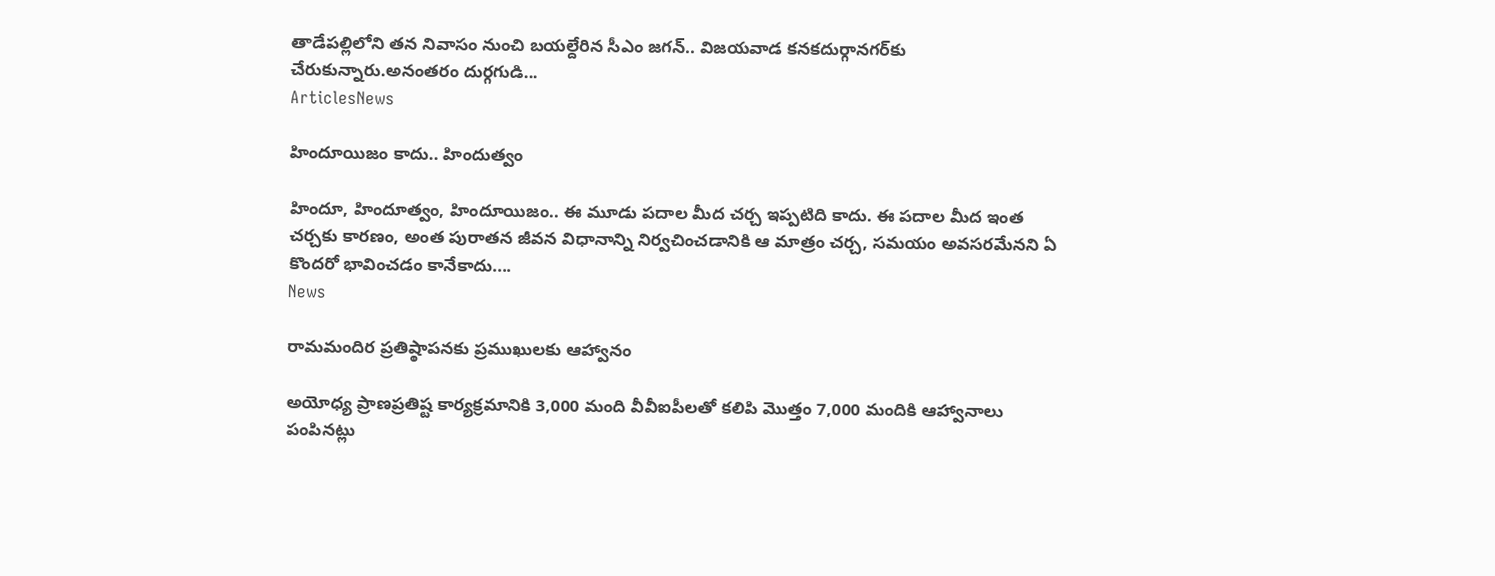తాడేపల్లిలోని తన నివాసం నుంచి బయల్దేరిన సీఎం జగన్‌.. విజయవాడ కనకదుర్గానగర్‌కు చేరుకున్నారు.అనంతరం దుర్గగుడి...
ArticlesNews

హిందూయిజం కాదు.. హిందుత్వం

హిందూ, హిందూత్వం, హిందూయిజం.. ఈ మూడు పదాల మీద చర్చ ఇప్పటిది కాదు. ఈ పదాల మీద ఇంత చర్చకు కారణం, అంత పురాతన జీవన విధానాన్ని నిర్వచించడానికి ఆ మాత్రం చర్చ, సమయం అవసరమేనని ఏ కొందరో భావించడం కానేకాదు....
News

రామమందిర ప్రతిష్ఠాపనకు ప్రముఖులకు ఆహ్వానం

అయోధ్య ప్రాణప్రతిష్ట కార్యక్రమానికి 3,000 మంది వీవీఐపీలతో కలిపి మొత్తం 7,000 మందికి ఆహ్వానాలు పంపినట్లు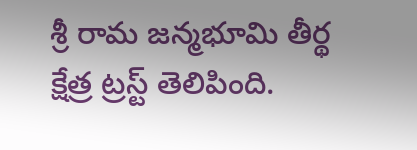శ్రీ రామ జన్మభూమి తీర్థ క్షేత్ర ట్రస్ట్ తెలిపింది.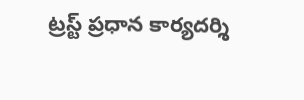ట్రస్ట్ ప్రధాన కార్యదర్శి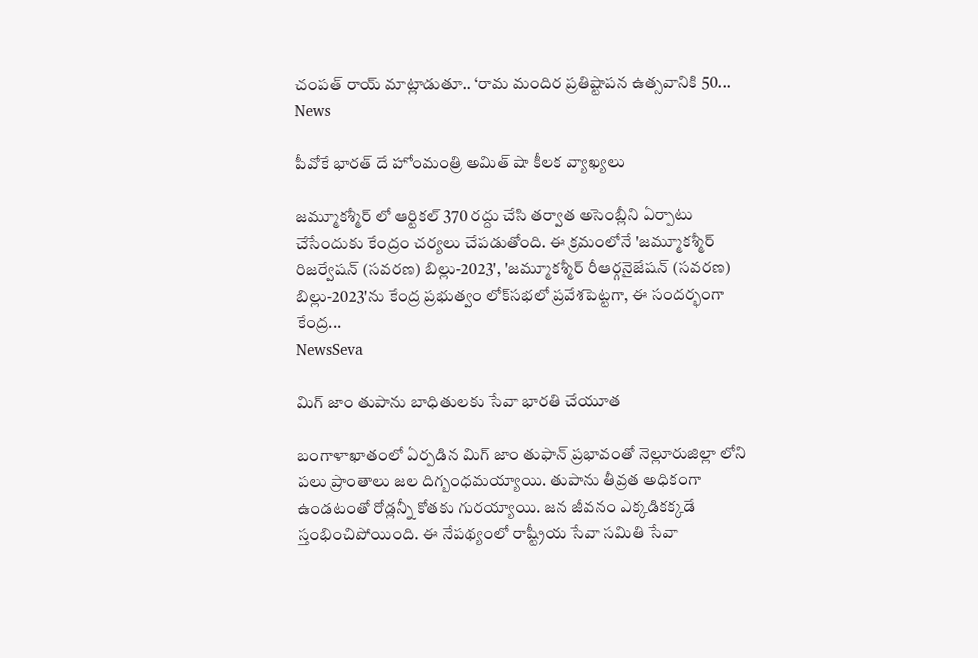చంపత్ రాయ్ మాట్లాడుతూ.. ‘రామ మందిర ప్రతిష్టాపన ఉత్సవానికి 50...
News

పీవోకే భారత్ దే హోంమంత్రి అమిత్ షా కీలక వ్యాఖ్యలు

జమ్మూకశ్మీర్‌ లో ఆర్టికల్‌ 370 రద్దు చేసి తర్వాత అసెంబ్లీని ఏర్పాటు చేసేందుకు కేంద్రం చర్యలు చేపడుతోంది. ఈ క్రమంలోనే 'జమ్మూకశ్మీర్‌ రిజర్వేషన్‌ (సవరణ) బిల్లు-2023', 'జమ్మూకశ్మీర్‌ రీఆర్గనైజేషన్‌ (సవరణ) బిల్లు-2023'ను కేంద్ర ప్రభుత్వం లోక్‌సభలో ప్రవేశపెట్టగా, ఈ సందర్భంగా కేంద్ర...
NewsSeva

మిగ్ జాం తుపాను బాధితులకు సేవా భారతి చేయూత

బంగాళాఖాతంలో ఏర్పడిన మిగ్ జాం తుఫాన్ ప్రభావంతో నెల్లూరుజిల్లా లోని పలు ప్రాంతాలు జల దిగ్బంధమయ్యాయి. తుపాను తీవ్రత అధికంగా ఉండటంతో రోడ్లన్నీ కోతకు గురయ్యాయి. జన జీవనం ఎక్కడికక్కడే స్తంభించిపోయింది. ఈ నేపథ్యంలో రాష్ట్రీయ సేవా సమితి సేవా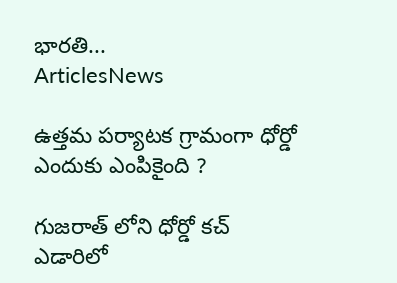భారతి...
ArticlesNews

ఉత్తమ పర్యాటక గ్రామంగా ధోర్డో ఎందుకు ఎంపికైంది ?

గుజరాత్ లోని ధోర్డో కచ్ ఎడారిలో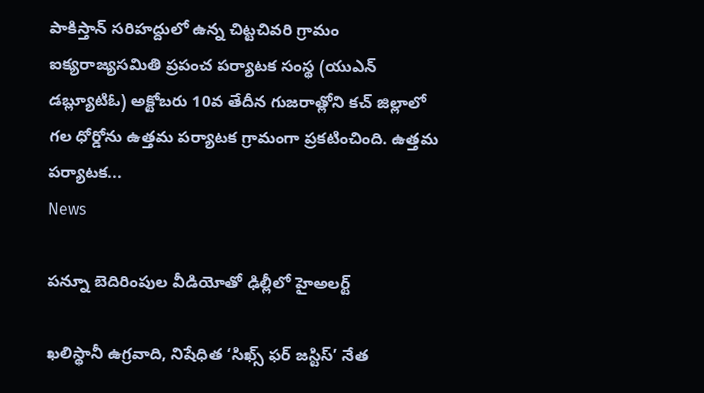పాకిస్తాన్ సరిహద్దులో ఉన్న చిట్టచివరి గ్రామం ఐక్యరాజ్యసమితి ప్రపంచ పర్యాటక సంస్థ (యుఎన్ డబ్ల్యూటిఓ) అక్టోబరు 10వ తేదీన గుజరాత్లోని కచ్ జిల్లాలో గల ధోర్డోను ఉత్తమ పర్యాటక గ్రామంగా ప్రకటించింది. ఉత్తమ పర్యాటక...
News

పన్నూ బెదిరింపుల వీడియోతో ఢిల్లీలో హైఅలర్ట్‌

ఖలిస్థానీ ఉగ్రవాది, నిషేధిత ‘సిఖ్స్‌ ఫర్‌ జస్టిస్‌’ నేత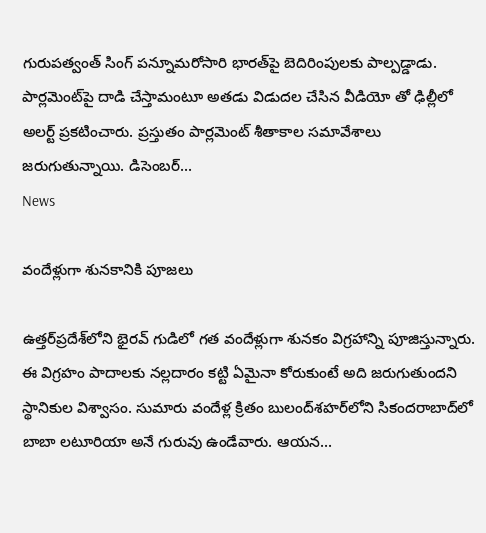గురుపత్వంత్‌ సింగ్‌ పన్నూమరోసారి భారత్‌పై బెదిరింపులకు పాల్పడ్డాడు. పార్లమెంట్‌పై దాడి చేస్తామంటూ అతడు విడుదల చేసిన వీడియో తో ఢిల్లీలో అలర్ట్ ప్రకటించారు. ప్రస్తుతం పార్లమెంట్ శీతాకాల సమావేశాలు జరుగుతున్నాయి. డిసెంబర్...
News

వందేళ్లుగా శునకానికి పూజలు

ఉత్తర్‌ప్రదేశ్‌లోని భైరవ్‌ గుడిలో గత వందేళ్లుగా శునకం విగ్రహాన్ని పూజిస్తున్నారు. ఈ విగ్రహం పాదాలకు నల్లదారం కట్టి ఏమైనా కోరుకుంటే అది జరుగుతుందని స్థానికుల విశ్వాసం. సుమారు వందేళ్ల క్రితం బులంద్‌శహర్‌లోని సికందరాబాద్‌లో బాబా లటూరియా అనే గురువు ఉండేవారు. ఆయన...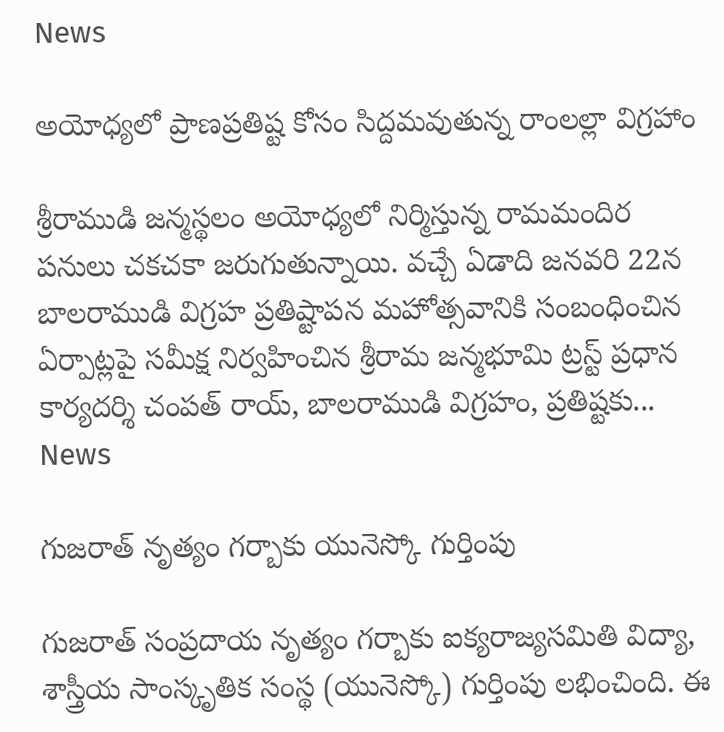News

అయోధ్యలో ప్రాణప్రతిష్ట కోసం సిద్దమవుతున్న రాంలల్లా విగ్రహాం

శ్రీరాముడి జన్మస్థలం అయోధ్యలో నిర్మిస్తున్న రామమందిర పనులు చకచకా జరుగుతున్నాయి. వచ్చే ఏడాది జనవరి 22న బాలరాముడి విగ్రహ ప్రతిష్టాపన మహోత్సవానికి సంబంధించిన ఏర్పాట్లపై సమీక్ష నిర్వహించిన శ్రీరామ జన్మభూమి ట్రస్ట్ ప్రధాన కార్యదర్శి చంపత్ రాయ్, బాలరాముడి విగ్రహం, ప్రతిష్టకు...
News

గుజరాత్‌ నృత్యం గర్బాకు యునెస్కో గుర్తింపు

గుజరాత్‌ సంప్రదాయ నృత్యం గర్బాకు ఐక్యరాజ్యసమితి విద్యా, శాస్త్రీయ సాంస్కృతిక సంస్థ (యునెస్కో) గుర్తింపు లభించింది. ఈ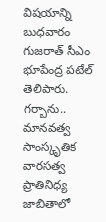విషయాన్ని బుధవారం గుజరాత్‌ సీఎం భూపేంద్ర పటేల్‌ తెలిపారు. గర్బాను.. మానవత్వ సాంస్కృతిక వారసత్వ ప్రాతినిధ్య జాబితాలో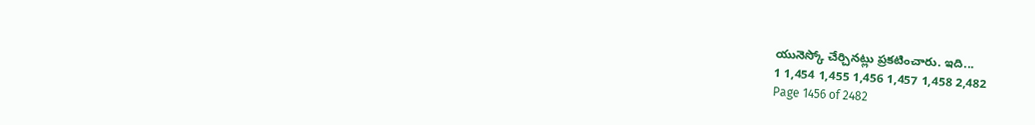యునెస్కో చేర్చినట్లు ప్రకటించారు. ఇది...
1 1,454 1,455 1,456 1,457 1,458 2,482
Page 1456 of 2482